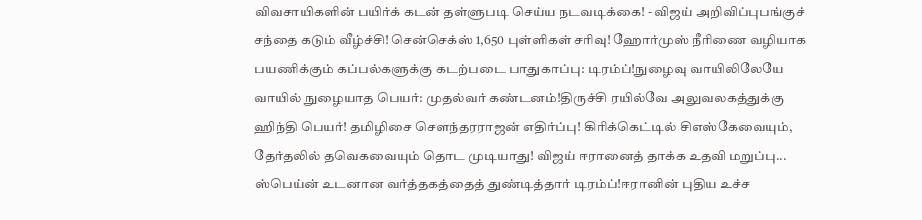விவசாயிகளின் பயிர்க் கடன் தள்ளுபடி செய்ய நடவடிக்கை! - விஜய் அறிவிப்புபங்குச் சந்தை கடும் வீழ்ச்சி! சென்செக்ஸ் 1,650 புள்ளிகள் சரிவு! ஹோர்முஸ் நீரிணை வழியாக பயணிக்கும் கப்பல்களுக்கு கடற்படை பாதுகாப்பு: டிரம்ப்!நுழைவு வாயிலிலேயே வாயில் நுழையாத பெயர்: முதல்வர் கண்டனம்!திருச்சி ரயில்வே அலுவலகத்துக்கு ஹிந்தி பெயர்! தமிழிசை செளந்தரராஜன் எதிர்ப்பு! கிரிக்கெட்டில் சிஎஸ்கேவையும், தேர்தலில் தவெகவையும் தொட முடியாது! விஜய் ஈரானைத் தாக்க உதவி மறுப்பு... ஸ்பெய்ன் உடனான வர்த்தகத்தைத் துண்டித்தார் டிரம்ப்!ஈரானின் புதிய உச்ச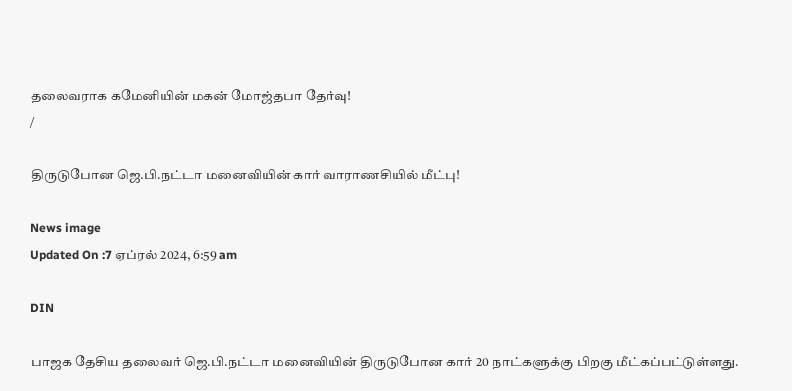தலைவராக கமேனியின் மகன் மோஜ்தபா தேர்வு!
/

திருடுபோன ஜெ.பி.நட்டா மனைவியின் கார் வாராணசியில் மீட்பு!

News image
Updated On :7 ஏப்ரல் 2024, 6:59 am

DIN

பாஜக தேசிய தலைவர் ஜெ.பி.நட்டா மனைவியின் திருடுபோன கார் 20 நாட்களுக்கு பிறகு மீட்கப்பட்டுள்ளது.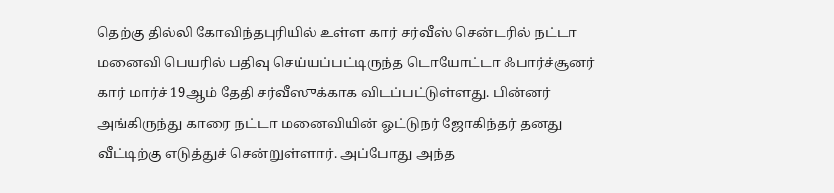தெற்கு தில்லி கோவிந்தபுரியில் உள்ள கார் சர்வீஸ் சென்டரில் நட்டா மனைவி பெயரில் பதிவு செய்யப்பட்டிருந்த டொயோட்டா ஃபார்ச்சூனர் கார் மார்ச் 19ஆம் தேதி சர்வீஸுக்காக விடப்பட்டுள்ளது. பின்னர் அங்கிருந்து காரை நட்டா மனைவியின் ஓட்டுநர் ஜோகிந்தர் தனது வீட்டிற்கு எடுத்துச் சென்றுள்ளார். அப்போது அந்த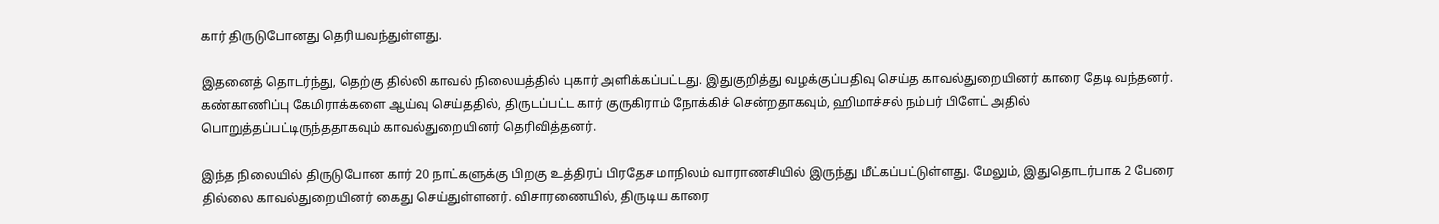கார் திருடுபோனது தெரியவந்துள்ளது.

இதனைத் தொடர்ந்து, தெற்கு தில்லி காவல் நிலையத்தில் புகார் அளிக்கப்பட்டது. இதுகுறித்து வழக்குப்பதிவு செய்த காவல்துறையினர் காரை தேடி வந்தனர். கண்காணிப்பு கேமிராக்களை ஆய்வு செய்ததில், திருடப்பட்ட கார் குருகிராம் நோக்கிச் சென்றதாகவும், ஹிமாச்சல் நம்பர் பிளேட் அதில் பொறுத்தப்பட்டிருந்ததாகவும் காவல்துறையினர் தெரிவித்தனர்.

இந்த நிலையில் திருடுபோன கார் 20 நாட்களுக்கு பிறகு உத்திரப் பிரதேச மாநிலம் வாராணசியில் இருந்து மீட்கப்பட்டுள்ளது. மேலும், இதுதொடர்பாக 2 பேரை தில்லை காவல்துறையினர் கைது செய்துள்ளனர். விசாரணையில், திருடிய காரை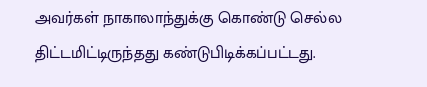அவர்கள் நாகாலாந்துக்கு கொண்டு செல்ல திட்டமிட்டிருந்தது கண்டுபிடிக்கப்பட்டது.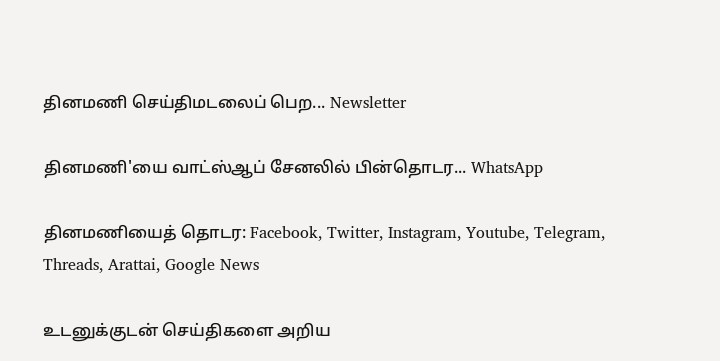தினமணி செய்திமடலைப் பெற... Newsletter

தினமணி'யை வாட்ஸ்ஆப் சேனலில் பின்தொடர... WhatsApp

தினமணியைத் தொடர: Facebook, Twitter, Instagram, Youtube, Telegram, Threads, Arattai, Google News

உடனுக்குடன் செய்திகளை அறிய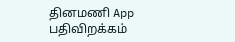தினமணி App பதிவிறக்கம்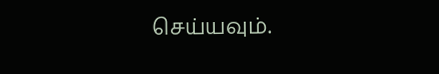செய்யவும்.